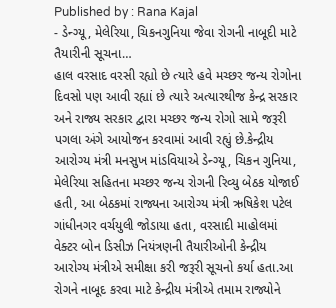Published by : Rana Kajal
- ડેન્ગ્યૂ, મેલેરિયા, ચિકનગુનિયા જેવા રોગની નાબૂદી માટે તૈયારીની સૂચના…
હાલ વરસાદ વરસી રહ્યો છે ત્યારે હવે મચ્છર જન્ય રોગોના દિવસો પણ આવી રહ્યાં છે ત્યારે અત્યારથીજ કેન્દ્ર સરકાર અને રાજ્ય સરકાર દ્વારા મચ્છર જન્ય રોગો સામે જરૂરી પગલા અંગે આયોજન કરવામાં આવી રહ્યું છે.કેન્દ્રીય આરોગ્ય મંત્રી મનસુખ માંડવિયાએ ડેન્ગ્યૂ, ચિકન ગુનિયા, મેલેરિયા સહિતના મચ્છર જન્ય રોગની રિવ્યુ બેઠક યોજાઈ હતી, આ બેઠકમાં રાજ્યના આરોગ્ય મંત્રી ઋષિકેશ પટેલ ગાંધીનગર વર્ચયુલી જોડાયા હતા, વરસાદી માહોલમાં વેક્ટર બોન ડિસીઝ નિયંત્રણની તૈયારીઓની કેન્દ્રીય આરોગ્ય મંત્રીએ સમીક્ષા કરી જરૂરી સૂચનો કર્યા હતા.આ રોગને નાબૂદ કરવા માટે કેન્દ્રીય મંત્રીએ તમામ રાજ્યોને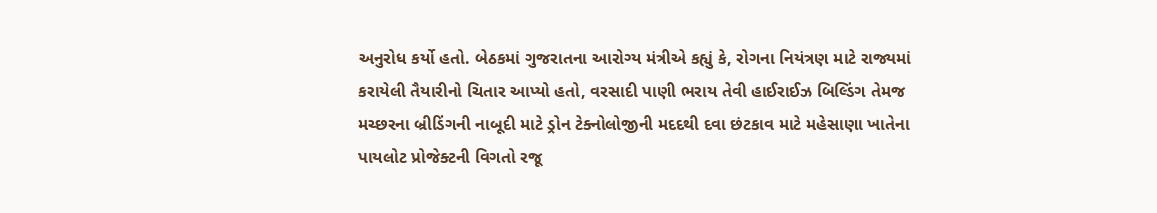અનુરોધ કર્યો હતો. બેઠકમાં ગુજરાતના આરોગ્ય મંત્રીએ કહ્યું કે, રોગના નિયંત્રણ માટે રાજ્યમાં કરાયેલી તૈયારીનો ચિતાર આપ્યો હતો, વરસાદી પાણી ભરાય તેવી હાઈરાઈઝ બિલ્ડિંગ તેમજ મચ્છરના બ્રીડિંગની નાબૂદી માટે ડ્રોન ટેક્નોલોજીની મદદથી દવા છંટકાવ માટે મહેસાણા ખાતેના પાયલોટ પ્રોજેક્ટની વિગતો રજૂ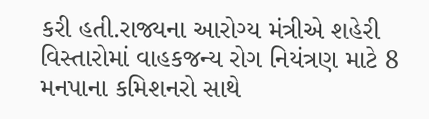કરી હતી.રાજ્યના આરોગ્ય મંત્રીએ શહેરી વિસ્તારોમાં વાહકજન્ય રોગ નિયંત્રણ માટે 8 મનપાના કમિશનરો સાથે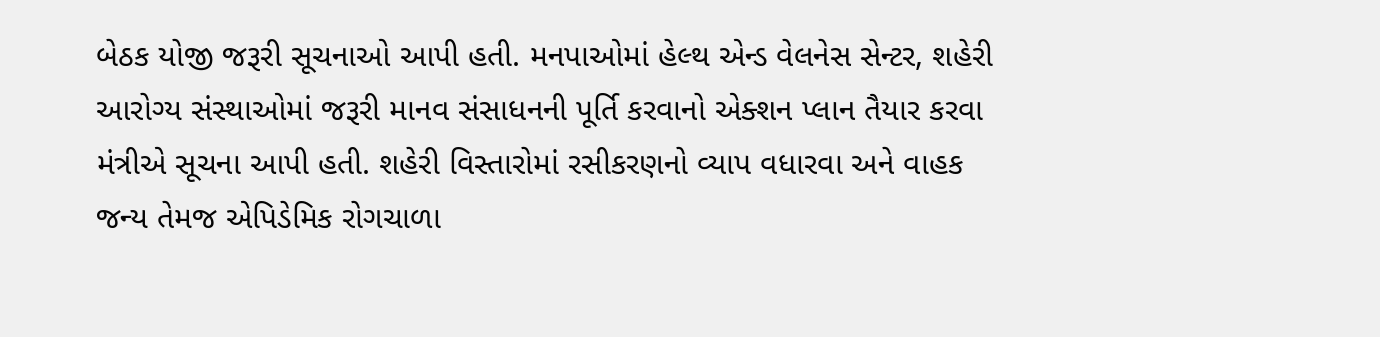બેઠક યોજી જરૂરી સૂચનાઓ આપી હતી. મનપાઓમાં હેલ્થ એન્ડ વેલનેસ સેન્ટર, શહેરી આરોગ્ય સંસ્થાઓમાં જરૂરી માનવ સંસાધનની પૂર્તિ કરવાનો એક્શન પ્લાન તૈયાર કરવા મંત્રીએ સૂચના આપી હતી. શહેરી વિસ્તારોમાં રસીકરણનો વ્યાપ વધારવા અને વાહક જન્ય તેમજ એપિડેમિક રોગચાળા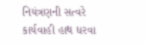નિયંત્રણની સત્વરે કાર્યવાહી હાથ ધરવા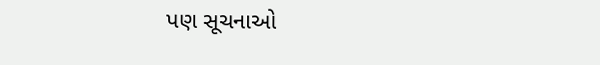પણ સૂચનાઓ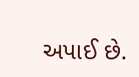અપાઈ છે.